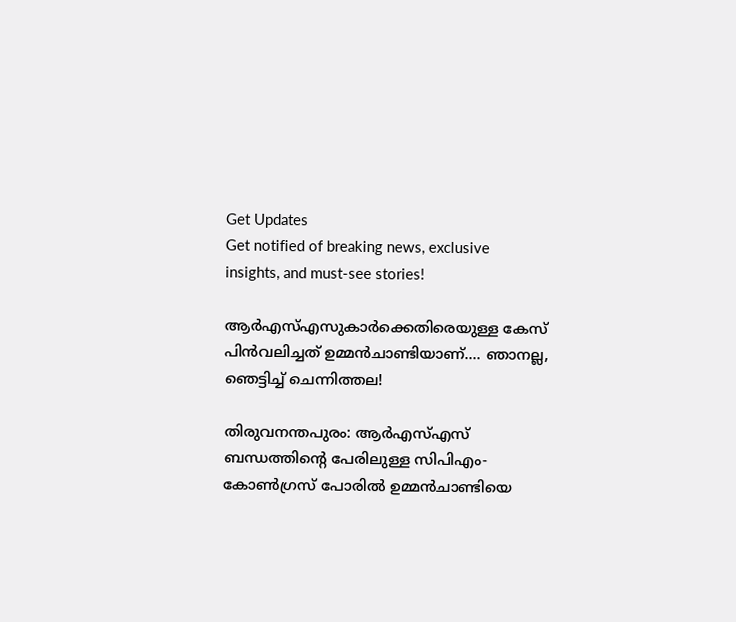Get Updates
Get notified of breaking news, exclusive insights, and must-see stories!

ആര്‍എസ്എസുകാര്‍ക്കെതിരെയുള്ള കേസ് പിന്‍വലിച്ചത് ഉമ്മന്‍ചാണ്ടിയാണ്.... ഞാനല്ല, ഞെട്ടിച്ച് ചെന്നിത്തല!

തിരുവനന്തപുരം: ആര്‍എസ്എസ് ബന്ധത്തിന്റെ പേരിലുള്ള സിപിഎം-കോണ്‍ഗ്രസ് പോരില്‍ ഉമ്മന്‍ചാണ്ടിയെ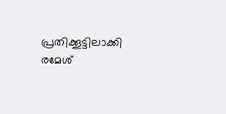പ്രതിക്കൂട്ടിലാക്കി രമേശ്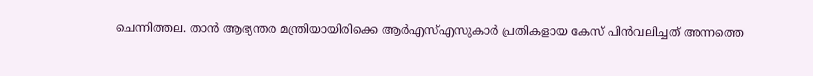ചെന്നിത്തല. താന്‍ ആഭ്യന്തര മന്ത്രിയായിരിക്കെ ആര്‍എസ്എസുകാര്‍ പ്രതികളായ കേസ് പിന്‍വലിച്ചത് അന്നത്തെ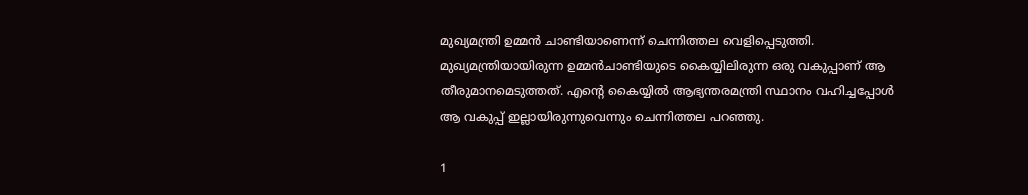മുഖ്യമന്ത്രി ഉമ്മന്‍ ചാണ്ടിയാണെന്ന് ചെന്നിത്തല വെളിപ്പെടുത്തി. മുഖ്യമന്ത്രിയായിരുന്ന ഉമ്മന്‍ചാണ്ടിയുടെ കൈയ്യിലിരുന്ന ഒരു വകുപ്പാണ് ആ തീരുമാനമെടുത്തത്. എന്റെ കൈയ്യില്‍ ആഭ്യന്തരമന്ത്രി സ്ഥാനം വഹിച്ചപ്പോള്‍ ആ വകുപ്പ് ഇല്ലായിരുന്നുവെന്നും ചെന്നിത്തല പറഞ്ഞു.

1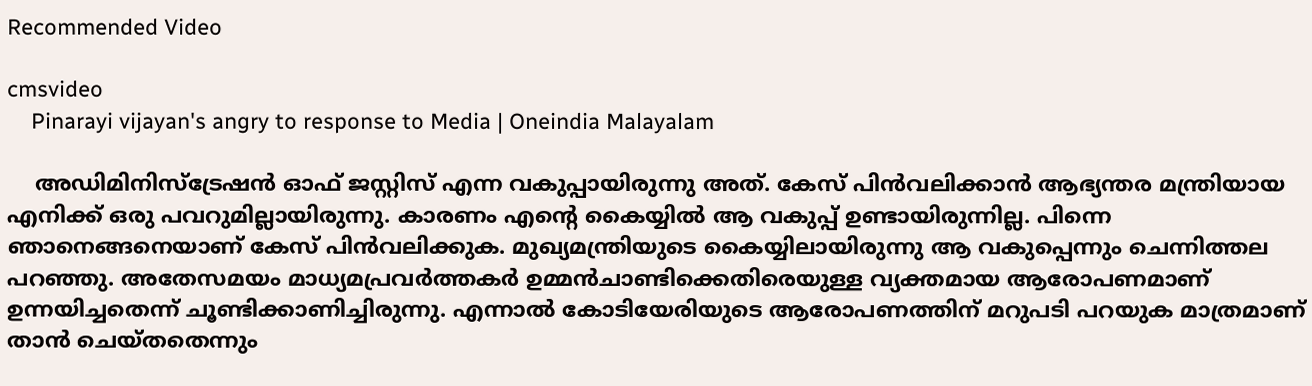Recommended Video

cmsvideo
    Pinarayi vijayan's angry to response to Media | Oneindia Malayalam

    അഡിമിനിസ്‌ട്രേഷന്‍ ഓഫ് ജസ്റ്റിസ് എന്ന വകുപ്പായിരുന്നു അത്. കേസ് പിന്‍വലിക്കാന്‍ ആഭ്യന്തര മന്ത്രിയായ എനിക്ക് ഒരു പവറുമില്ലായിരുന്നു. കാരണം എന്റെ കൈയ്യില്‍ ആ വകുപ്പ് ഉണ്ടായിരുന്നില്ല. പിന്നെ ഞാനെങ്ങനെയാണ് കേസ് പിന്‍വലിക്കുക. മുഖ്യമന്ത്രിയുടെ കൈയ്യിലായിരുന്നു ആ വകുപ്പെന്നും ചെന്നിത്തല പറഞ്ഞു. അതേസമയം മാധ്യമപ്രവര്‍ത്തകര്‍ ഉമ്മന്‍ചാണ്ടിക്കെതിരെയുള്ള വ്യക്തമായ ആരോപണമാണ് ഉന്നയിച്ചതെന്ന് ചൂണ്ടിക്കാണിച്ചിരുന്നു. എന്നാല്‍ കോടിയേരിയുടെ ആരോപണത്തിന് മറുപടി പറയുക മാത്രമാണ് താന്‍ ചെയ്തതെന്നും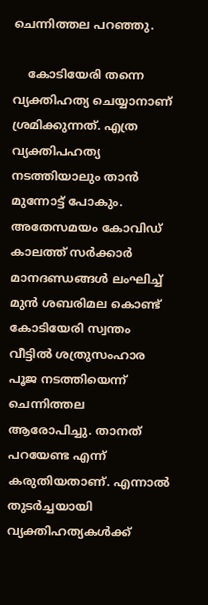ചെന്നിത്തല പറഞ്ഞു.

    കോടിയേരി തന്നെ വ്യക്തിഹത്യ ചെയ്യാനാണ് ശ്രമിക്കുന്നത്. എത്ര വ്യക്തിപഹത്യ നടത്തിയാലും താന്‍ മുന്നോട്ട് പോകും. അതേസമയം കോവിഡ് കാലത്ത് സര്‍ക്കാര്‍ മാനദണ്ഡങ്ങള്‍ ലംഘിച്ച് മുന്‍ ശബരിമല കൊണ്ട് കോടിയേരി സ്വന്തം വീട്ടില്‍ ശത്രുസംഹാര പൂജ നടത്തിയെന്ന് ചെന്നിത്തല ആരോപിച്ചു. താനത് പറയേണ്ട എന്ന് കരുതിയതാണ്. എന്നാല്‍ തുടര്‍ച്ചയായി വ്യക്തിഹത്യകള്‍ക്ക്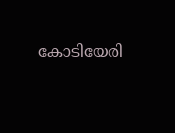കോടിയേരി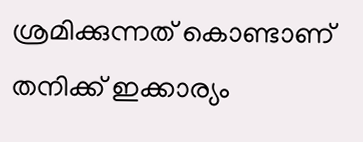ശ്രമിക്കുന്നത് കൊണ്ടാണ് തനിക്ക് ഇക്കാര്യം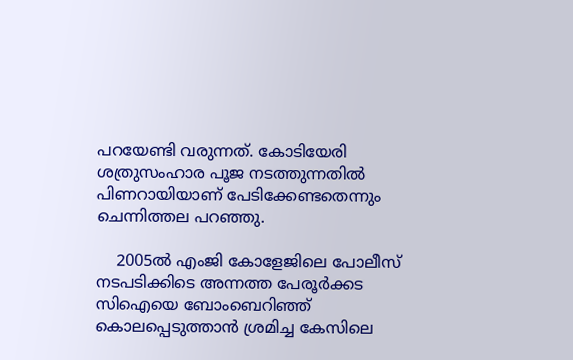പറയേണ്ടി വരുന്നത്. കോടിയേരി ശത്രുസംഹാര പൂജ നടത്തുന്നതില്‍ പിണറായിയാണ് പേടിക്കേണ്ടതെന്നും ചെന്നിത്തല പറഞ്ഞു.

    2005ല്‍ എംജി കോളേജിലെ പോലീസ് നടപടിക്കിടെ അന്നത്ത പേരൂര്‍ക്കട സിഐയെ ബോംബെറിഞ്ഞ് കൊലപ്പെടുത്താന്‍ ശ്രമിച്ച കേസിലെ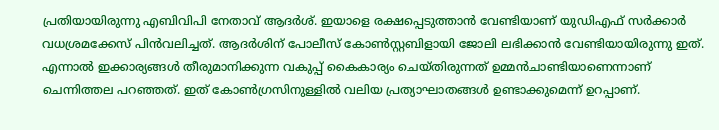പ്രതിയായിരുന്നു എബിവിപി നേതാവ് ആദര്‍ശ്. ഇയാളെ രക്ഷപ്പെടുത്താന്‍ വേണ്ടിയാണ് യുഡിഎഫ് സര്‍ക്കാര്‍ വധശ്രമക്കേസ് പിന്‍വലിച്ചത്. ആദര്‍ശിന് പോലീസ് കോണ്‍സ്റ്റബിളായി ജോലി ലഭിക്കാന്‍ വേണ്ടിയായിരുന്നു ഇത്. എന്നാല്‍ ഇക്കാര്യങ്ങള്‍ തീരുമാനിക്കുന്ന വകുപ്പ് കൈകാര്യം ചെയ്തിരുന്നത് ഉമ്മന്‍ചാണ്ടിയാണെന്നാണ് ചെന്നിത്തല പറഞ്ഞത്. ഇത് കോണ്‍ഗ്രസിനുള്ളില്‍ വലിയ പ്രത്യാഘാതങ്ങള്‍ ഉണ്ടാക്കുമെന്ന് ഉറപ്പാണ്.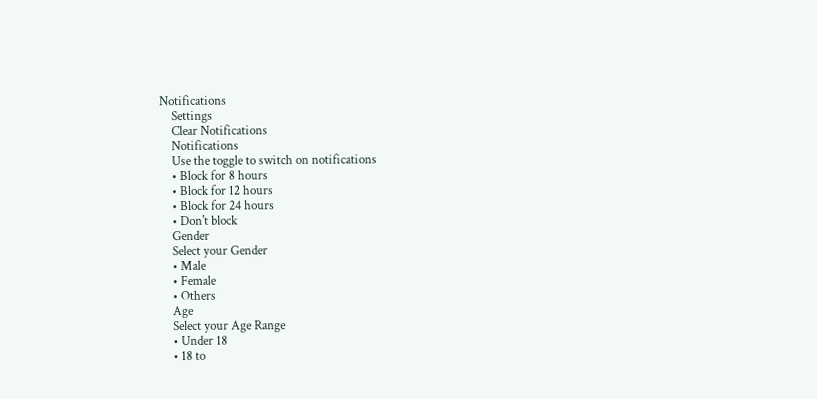Notifications
    Settings
    Clear Notifications
    Notifications
    Use the toggle to switch on notifications
    • Block for 8 hours
    • Block for 12 hours
    • Block for 24 hours
    • Don't block
    Gender
    Select your Gender
    • Male
    • Female
    • Others
    Age
    Select your Age Range
    • Under 18
    • 18 to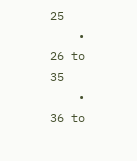25
    • 26 to 35
    • 36 to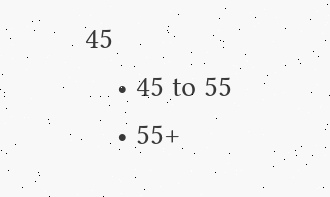45
    • 45 to 55
    • 55+